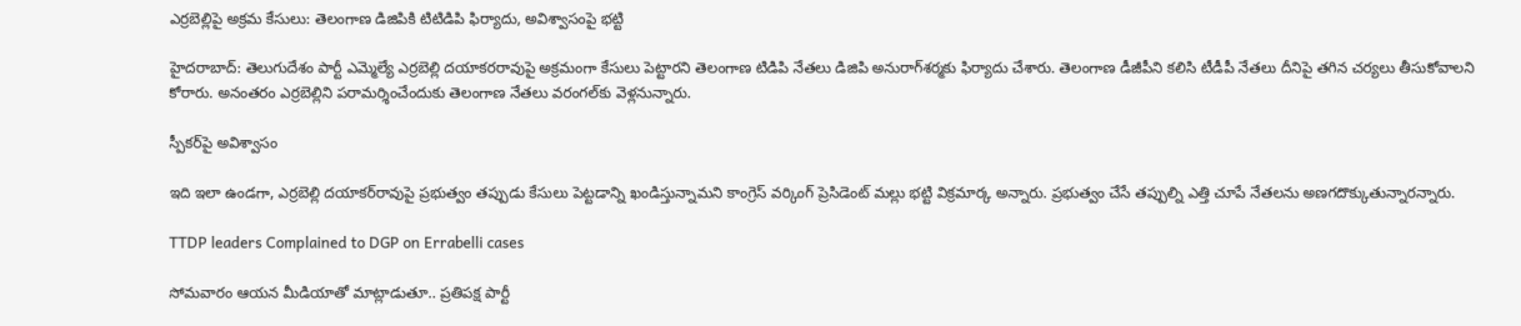ఎర్రబెల్లిపై అక్రమ కేసులు: తెలంగాణ డిజిపికి టిటిడిపి ఫిర్యాదు, అవిశ్వాసంపై భట్టి

హైదరాబాద్: తెలుగుదేశం పార్టీ ఎమ్మెల్యే ఎర్రబెల్లి దయాకరరావుపై అక్రమంగా కేసులు పెట్టారని తెలంగాణ టిడిపి నేతలు డిజిపి అనురాగ్‌శర్మకు ఫిర్యాదు చేశారు. తెలంగాణ డీజీపీని కలిసి టీడీపీ నేతలు దీనిపై తగిన చర్యలు తీసుకోవాలని కోరారు. అనంతరం ఎర్రబెల్లిని పరామర్శించేందుకు తెలంగాణ నేతలు వరంగల్‌కు వెళ్లనున్నారు.

స్పీకర్‌పై అవిశ్వాసం

ఇది ఇలా ఉండగా, ఎర్రబెల్లి దయాకర్‌రావుపై ప్రభుత్వం తప్పుడు కేసులు పెట్టడాన్ని ఖండిస్తున్నామని కాంగ్రెస్ వర్కింగ్ ప్రెసిడెంట్ మల్లు భట్టి విక్రమార్క అన్నారు. ప్రభుత్వం చేసే తప్పుల్ని ఎత్తి చూపే నేతలను అణగదొక్కుతున్నారన్నారు.

TTDP leaders Complained to DGP on Errabelli cases

సోమవారం ఆయన మీడియాతో మాట్లాడుతూ.. ప్రతిపక్ష పార్టీ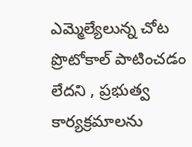ఎమ్మెల్యేలున్న చోట ప్రొటోకాల్‌ పాటించడం లేదని , ప్రభుత్వ కార్యక్రమాలను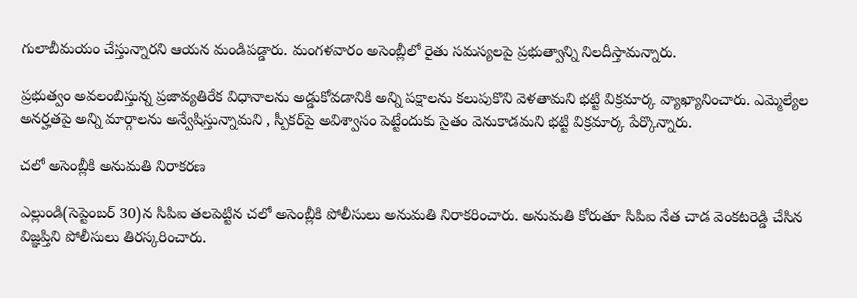గులాబీమయం చేస్తున్నారని ఆయన మండిపడ్డారు. మంగళవారం అసెంబ్లీలో రైతు సమస్యలపై ప్రభుత్వాన్ని నిలదీస్తామన్నారు.

ప్రభుత్వం అవలంబిస్తున్న ప్రజావ్యతిరేక విధానాలను అడ్డుకోవడానికి అన్ని పక్షాలను కలుపుకొని వెళతామని భట్టి విక్రమార్క వ్యాఖ్యానించారు. ఎమ్మెల్యేల అనర్హతపై అన్ని మార్గాలను అన్వేషిస్తున్నామని , స్పీకర్‌పై అవిశ్వాసం పెట్టేందుకు సైతం వెనుకాడమని భట్టి విక్రమార్క పేర్కొన్నారు.

చలో అసెంబ్లీకి అనుమతి నిరాకరణ

ఎల్లుండి(సెప్టెంబర్ 30)న సిపిఐ తలపెట్టిన చలో అసెంబ్లీకి పోలీసులు అనుమతి నిరాకరించారు. అనుమతి కోరుతూ సిపిఐ నేత చాడ వెంకటరెడ్డి చేసిన విజ్ఞప్తిని పోలీసులు తిరస్కరించారు.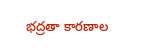భద్రతా కారణాల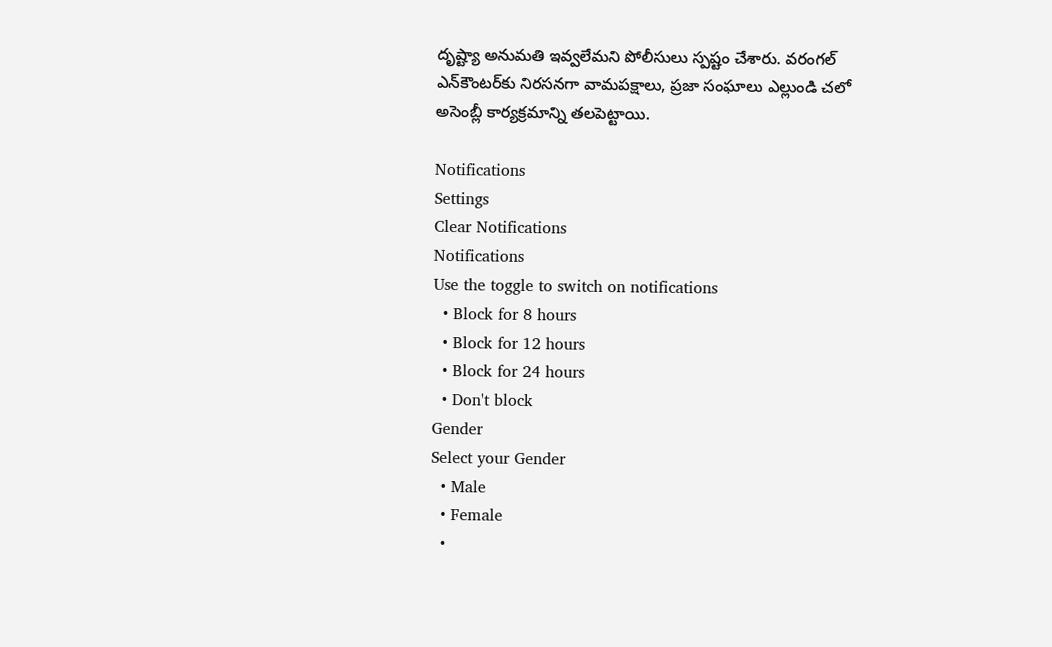దృష్ట్యా అనుమతి ఇవ్వలేమని పోలీసులు స్పష్టం చేశారు. వరంగల్ ఎన్‌కౌంటర్‌కు నిరసనగా వామపక్షాలు, ప్రజా సంఘాలు ఎల్లుండి చలో అసెంబ్లీ కార్యక్రమాన్ని తలపెట్టాయి.

Notifications
Settings
Clear Notifications
Notifications
Use the toggle to switch on notifications
  • Block for 8 hours
  • Block for 12 hours
  • Block for 24 hours
  • Don't block
Gender
Select your Gender
  • Male
  • Female
  •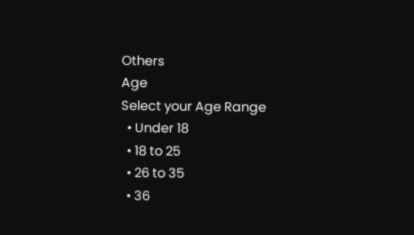Others
Age
Select your Age Range
  • Under 18
  • 18 to 25
  • 26 to 35
  • 36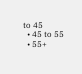to 45
  • 45 to 55
  • 55+